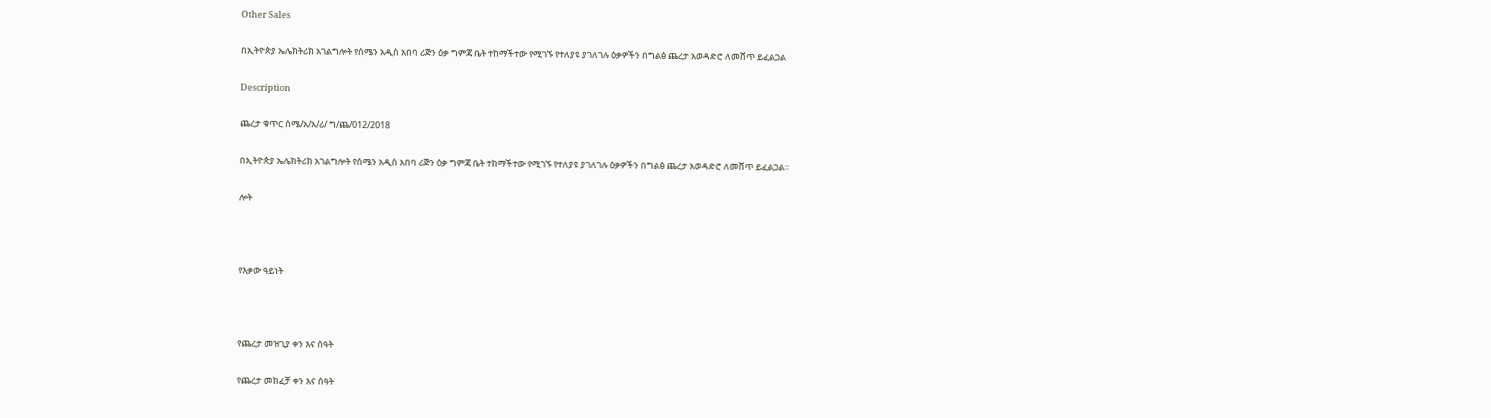Other Sales

በኢትዮጵያ ኤሌክትሪክ አገልግሎት የሰሜን አዲስ አበባ ሪጅን ዕቃ ግምጃ ቤት ተከማችተው የሚገኙ የተለያዩ ያገለገሉ ዕቃዎችን በግልፅ ጨረታ አወዳድሮ ለመሸጥ ይፈልጋል

Description

ጨረታ ቁጥር ሰሜ/አ/አ/ሪ/ ግ/ጨ/012/2018

በኢትዮጵያ ኤሌክትሪክ አገልግሎት የሰሜን አዲስ አበባ ሪጅን ዕቃ ግምጃ ቤት ተከማችተው የሚገኙ የተለያዩ ያገለገሉ ዕቃዎችን በግልፅ ጨረታ አወዳድሮ ለመሸጥ ይፈልጋል።

ሎት



የእቃው ዓይነት



የጨረታ መዝጊያ ቀን እና ሰዓት

የጨረታ መክፈቻ ቀን እና ሰዓት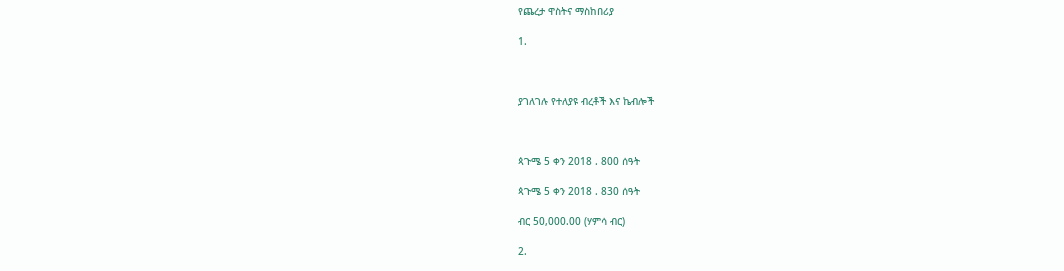የጨረታ ዋስትና ማስከበሪያ

1.



ያገለገሉ የተለያዩ ብረቶች እና ኬብሎች



ጳጉሜ 5 ቀን 2018 . 800 ሰዓት

ጳጉሜ 5 ቀን 2018 . 830 ሰዓት

ብር 50,000.00 (ሃምሳ ብር)

2.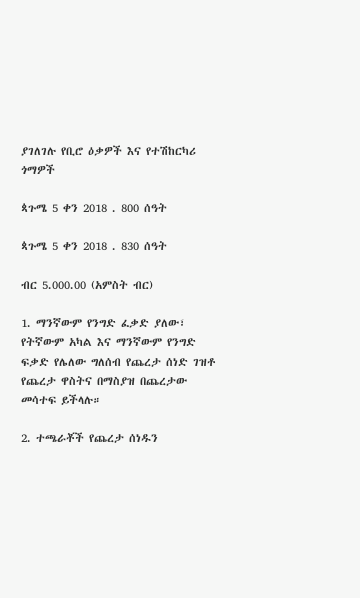ያገለገሉ የቢሮ ዕቃዎች እና የተሽከርካሪ ጎማዎች

ጳጉሜ 5 ቀን 2018 . 800 ሰዓት

ጳጉሜ 5 ቀን 2018 . 830 ሰዓት

ብር 5.000.00 (አምስት ብር)

1. ማንኛውም የንግድ ፈቃድ ያለው፣ የትኛውም አካል እና ማንኛውም የንግድ ፍቃድ የሌለው ግለሰብ የጨረታ ሰነድ ገዝቶ የጨረታ ዋስትና በማስያዝ በጨረታው መሳተፍ ይችላሉ።

2. ተጫራቾች የጨረታ ሰነዱን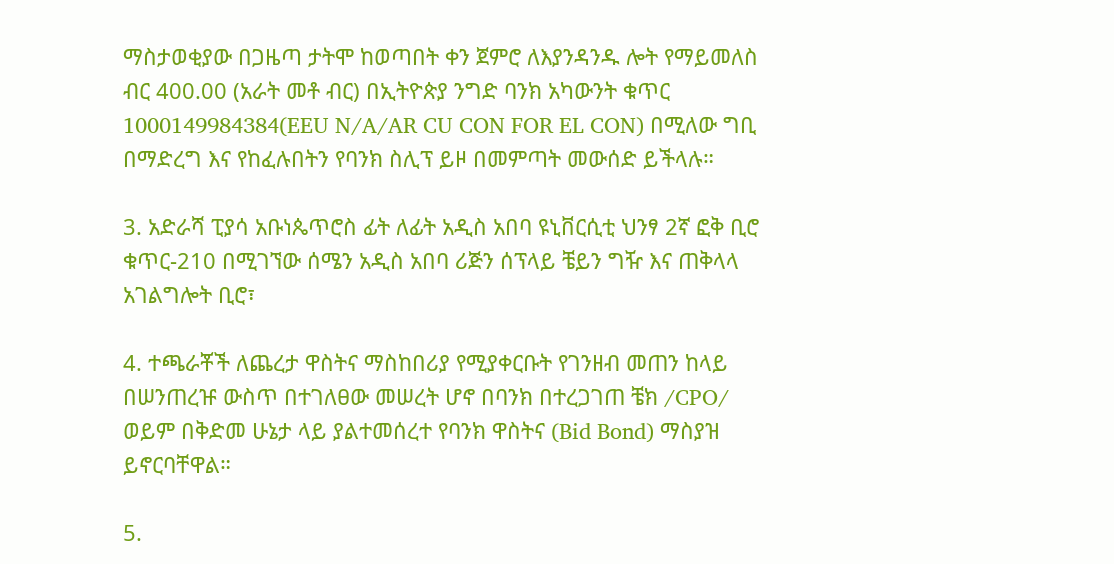ማስታወቂያው በጋዜጣ ታትሞ ከወጣበት ቀን ጀምሮ ለእያንዳንዱ ሎት የማይመለስ ብር 400.00 (አራት መቶ ብር) በኢትዮጵያ ንግድ ባንክ አካውንት ቁጥር 1000149984384(EEU N/A/AR CU CON FOR EL CON) በሚለው ግቢ በማድረግ እና የከፈሉበትን የባንክ ስሊፕ ይዞ በመምጣት መውሰድ ይችላሉ።

3. አድራሻ ፒያሳ አቡነጴጥሮስ ፊት ለፊት አዲስ አበባ ዩኒቨርሲቲ ህንፃ 2ኛ ፎቅ ቢሮ ቁጥር-210 በሚገኘው ሰሜን አዲስ አበባ ሪጅን ሰፕላይ ቼይን ግዥ እና ጠቅላላ አገልግሎት ቢሮ፣

4. ተጫራቾች ለጨረታ ዋስትና ማስከበሪያ የሚያቀርቡት የገንዘብ መጠን ከላይ በሠንጠረዡ ውስጥ በተገለፀው መሠረት ሆኖ በባንክ በተረጋገጠ ቼክ /CPO/ ወይም በቅድመ ሁኔታ ላይ ያልተመሰረተ የባንክ ዋስትና (Bid Bond) ማስያዝ ይኖርባቸዋል።

5.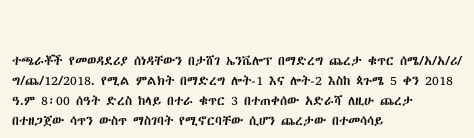ተጫራቾች የመወዳደሪያ ሰነዳቸውን በታሸገ ኤንቬሎፕ በማድረግ ጨረታ ቁጥር ሰሜ/አ/አ/ሪ/ ግ/ጨ/12/2018. የሚል ምልክት በማድረግ ሎት-1 እና ሎት-2 እስከ ጳጉሜ 5 ቀን 2018 ዓ.ም 8፡00 ሰዓት ድረስ ከላይ በተራ ቁጥር 3 በተጠቀሰው አድራሻ ለዚሁ ጨረታ በተዘጋጀው ሳጥን ውስጥ ማስገባት የሚኖርባቸው ሲሆን ጨረታው በተመሳሳይ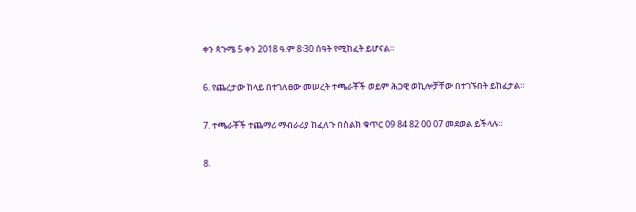ቀን ጳጉሜ 5 ቀን 2018 ዓ.ም 8፡30 ሰዓት የሚከፈት ይሆናል።

6. የጨረታው ከላይ በተገለፀው መሠረት ተጫራቾች ወይም ሕጋዊ ወኪሎቻቸው በተገኙበት ይከፈታል።

7. ተጫራቾች ተጨማሪ ማብራሪያ ከፈለጉ በስልክ ቁጥር 09 84 82 00 07 መደወል ይችላሉ።

8.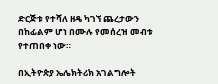ድርጅቱ የተሻለ ዘዴ ካገኘ ጨረታውን በከፊልም ሆነ በሙሉ የመሰረዝ መብቱ የተጠበቀ ነው።

በኢትዮጵያ ኤሌክትሪክ አገልግሎት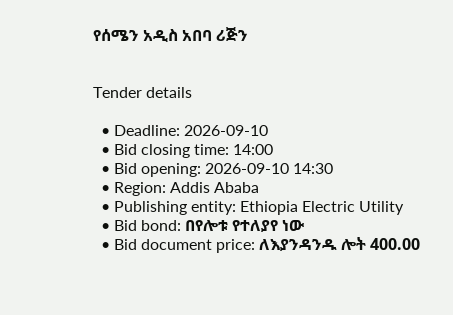የሰሜን አዲስ አበባ ሪጅን


Tender details

  • Deadline: 2026-09-10
  • Bid closing time: 14:00
  • Bid opening: 2026-09-10 14:30
  • Region: Addis Ababa
  • Publishing entity: Ethiopia Electric Utility
  • Bid bond: በየሎቱ የተለያየ ነው
  • Bid document price: ለእያንዳንዱ ሎት 400.00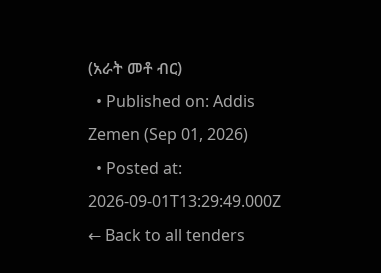(አራት መቶ ብር)
  • Published on: Addis Zemen (Sep 01, 2026)
  • Posted at: 2026-09-01T13:29:49.000Z
← Back to all tenders